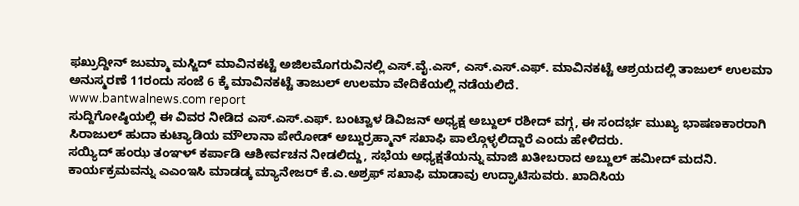ಫಖ್ರುದ್ದೀನ್ ಜುಮ್ಮಾ ಮಸ್ಜಿದ್ ಮಾವಿನಕಟ್ಟೆ ಅಜಿಲಮೊಗರುವಿನಲ್ಲಿ ಎಸ್.ವೈ.ಎಸ್, ಎಸ್.ಎಸ್.ಎಫ್. ಮಾವಿನಕಟ್ಟೆ ಆಶ್ರಯದಲ್ಲಿ ತಾಜುಲ್ ಉಲಮಾ ಅನುಸ್ಮರಣೆ 11ರಂದು ಸಂಜೆ 6 ಕ್ಕೆ ಮಾವಿನಕಟ್ಟೆ ತಾಜುಲ್ ಉಲಮಾ ವೇದಿಕೆಯಲ್ಲಿ ನಡೆಯಲಿದೆ.
www.bantwalnews.com report
ಸುದ್ದಿಗೋಷ್ಠಿಯಲ್ಲಿ ಈ ವಿವರ ನೀಡಿದ ಎಸ್.ಎಸ್.ಎಫ್. ಬಂಟ್ವಾಳ ಡಿವಿಜನ್ ಅಧ್ಯಕ್ಷ ಅಬ್ದುಲ್ ರಶೀದ್ ವಗ್ಗ, ಈ ಸಂದರ್ಭ ಮುಖ್ಯ ಭಾಷಣಕಾರರಾಗಿ ಸಿರಾಜುಲ್ ಹುದಾ ಕುಟ್ಯಾಡಿಯ ಮೌಲಾನಾ ಪೇರೋಡ್ ಅಬ್ದುರ್ರಹ್ಮಾನ್ ಸಖಾಫಿ ಪಾಲ್ಗೊಳ್ಳಲಿದ್ದಾರೆ ಎಂದು ಹೇಳಿದರು.
ಸಯ್ಯಿದ್ ಹಂಝ ತಂಞಳ್ ಕರ್ಪಾಡಿ ಆಶೀರ್ವಚನ ನೀಡಲಿದ್ದು, ಸಭೆಯ ಅಧ್ಯಕ್ಷತೆಯನ್ನು ಮಾಜಿ ಖತೀಬರಾದ ಅಬ್ದುಲ್ ಹಮೀದ್ ಮದನಿ. ಕಾರ್ಯಕ್ರಮವನ್ನು ಎಎಂಇಸಿ ಮಾಡಡ್ಕ ಮ್ಯಾನೇಜರ್ ಕೆ.ಎ.ಅಶ್ರಫ್ ಸಖಾಫಿ ಮಾಡಾವು ಉದ್ಘಾಟಿಸುವರು. ಖಾದಿಸಿಯ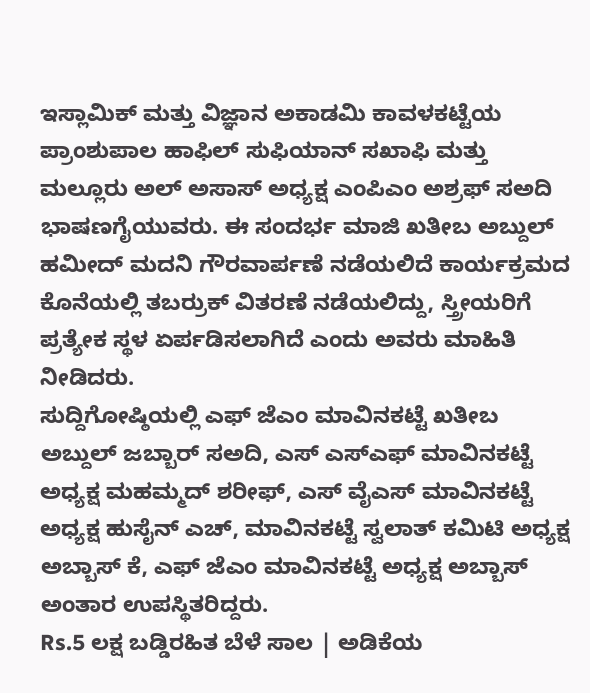ಇಸ್ಲಾಮಿಕ್ ಮತ್ತು ವಿಜ್ಞಾನ ಅಕಾಡಮಿ ಕಾವಳಕಟ್ಟೆಯ ಪ್ರಾಂಶುಪಾಲ ಹಾಫಿಲ್ ಸುಫಿಯಾನ್ ಸಖಾಫಿ ಮತ್ತು ಮಲ್ಲೂರು ಅಲ್ ಅಸಾಸ್ ಅಧ್ಯಕ್ಷ ಎಂಪಿಎಂ ಅಶ್ರಫ್ ಸಅದಿ ಭಾಷಣಗೈಯುವರು. ಈ ಸಂದರ್ಭ ಮಾಜಿ ಖತೀಬ ಅಬ್ದುಲ್ ಹಮೀದ್ ಮದನಿ ಗೌರವಾರ್ಪಣೆ ನಡೆಯಲಿದೆ ಕಾರ್ಯಕ್ರಮದ ಕೊನೆಯಲ್ಲಿ ತಬರ್ರುಕ್ ವಿತರಣೆ ನಡೆಯಲಿದ್ದು, ಸ್ತ್ರೀಯರಿಗೆ ಪ್ರತ್ಯೇಕ ಸ್ಥಳ ಏರ್ಪಡಿಸಲಾಗಿದೆ ಎಂದು ಅವರು ಮಾಹಿತಿ ನೀಡಿದರು.
ಸುದ್ದಿಗೋಷ್ಠಿಯಲ್ಲಿ ಎಫ್ ಜೆಎಂ ಮಾವಿನಕಟ್ಟೆ ಖತೀಬ ಅಬ್ದುಲ್ ಜಬ್ಬಾರ್ ಸಅದಿ, ಎಸ್ ಎಸ್ಎಫ್ ಮಾವಿನಕಟ್ಟೆ ಅಧ್ಯಕ್ಷ ಮಹಮ್ಮದ್ ಶರೀಫ್, ಎಸ್ ವೈಎಸ್ ಮಾವಿನಕಟ್ಟೆ ಅಧ್ಯಕ್ಷ ಹುಸೈನ್ ಎಚ್, ಮಾವಿನಕಟ್ಟೆ ಸ್ವಲಾತ್ ಕಮಿಟಿ ಅಧ್ಯಕ್ಷ ಅಬ್ಬಾಸ್ ಕೆ, ಎಫ್ ಜೆಎಂ ಮಾವಿನಕಟ್ಟೆ ಅಧ್ಯಕ್ಷ ಅಬ್ಬಾಸ್ ಅಂತಾರ ಉಪಸ್ಥಿತರಿದ್ದರು.
Rs.5 ಲಕ್ಷ ಬಡ್ಡಿರಹಿತ ಬೆಳೆ ಸಾಲ | ಅಡಿಕೆಯ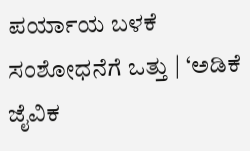ಪರ್ಯಾಯ ಬಳಕೆ ಸಂಶೋಧನೆಗೆ ಒತ್ತು | ‘ಅಡಿಕೆ ಜೈವಿಕ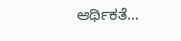ಆರ್ಥಿಕತೆ…